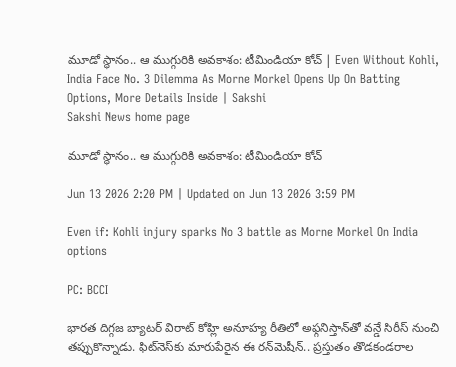మూడో స్థానం.. ఆ ముగ్గురికి అవకాశం: టీమిండియా కోచ్‌ | Even Without Kohli, India Face No. 3 Dilemma As Morne Morkel Opens Up On Batting Options, More Details Inside | Sakshi
Sakshi News home page

మూడో స్థానం.. ఆ ముగ్గురికి అవకాశం: టీమిండియా కోచ్‌

Jun 13 2026 2:20 PM | Updated on Jun 13 2026 3:59 PM

Even if: Kohli injury sparks No 3 battle as Morne Morkel On India options

PC: BCCI

భారత దిగ్గజ బ్యాటర్‌ విరాట్‌ కోహ్లి అనూహ్య రీతిలో అఫ్గనిస్తాన్‌తో వన్డే సిరీస్‌ నుంచి తప్పుకొన్నాడు. ఫిట్‌నెస్‌కు మారుపేరైన ఈ రన్‌మెషీన్‌.. ప్రస్తుతం తొడకండరాల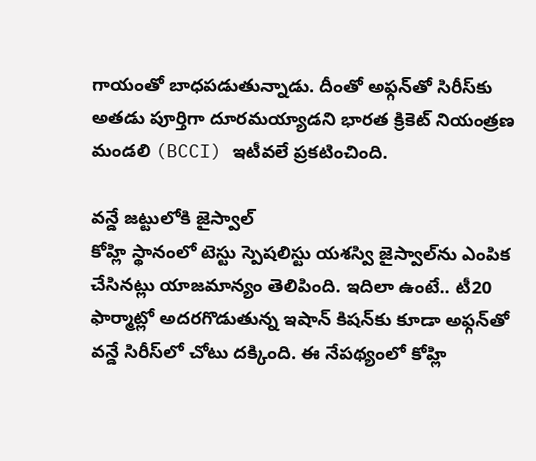గాయంతో బాధపడుతున్నాడు. దీంతో అఫ్గన్‌తో సిరీస్‌కు అతడు పూర్తిగా దూరమయ్యాడని భారత క్రికెట్‌ నియంత్రణ మండలి (BCCI) ఇటీవలే ప్రకటించింది.

వన్డే జట్టులోకి జైస్వాల్‌
కోహ్లి స్థానంలో టెస్టు స్పెషలిస్టు యశస్వి జైస్వాల్‌ను ఎంపిక చేసినట్లు యాజమాన్యం తెలిపింది. ఇదిలా ఉంటే.. టీ20 ఫార్మాట్లో అదరగొడుతున్న ఇషాన్‌ కిషన్‌కు కూడా అఫ్గన్‌తో వన్డే సిరీస్‌లో చోటు దక్కింది. ఈ నేపథ్యంలో కోహ్లి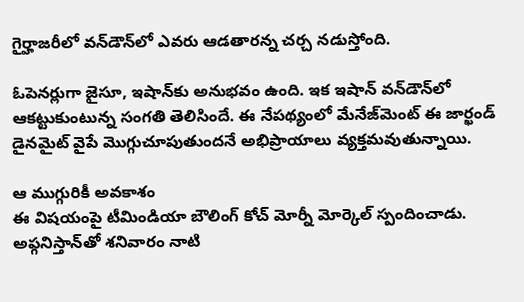గైర్హాజరీలో వన్‌డౌన్‌లో ఎవరు ఆడతారన్న చర్చ నడుస్తోంది.

ఓపెనర్లుగా జైసూ, ఇషాన్‌కు అనుభవం ఉంది. ఇక ఇషాన్‌ వన్‌డౌన్‌లో ఆకట్టుకుంటున్న సంగతి తెలిసిందే. ఈ నేపథ్యంలో మేనేజ్‌మెంట్‌ ఈ జార్ఖండ్‌ డైనమైట్‌ వైపే మొగ్గుచూపుతుందనే అభిప్రాయాలు వ్యక్తమవుతున్నాయి.

ఆ ముగ్గురికీ అవకాశం
ఈ విషయంపై టీమిండియా బౌలింగ్‌ కోచ్‌ మోర్నీ మోర్కెల్‌ స్పందించాడు. అఫ్గనిస్తాన్‌తో శనివారం నాటి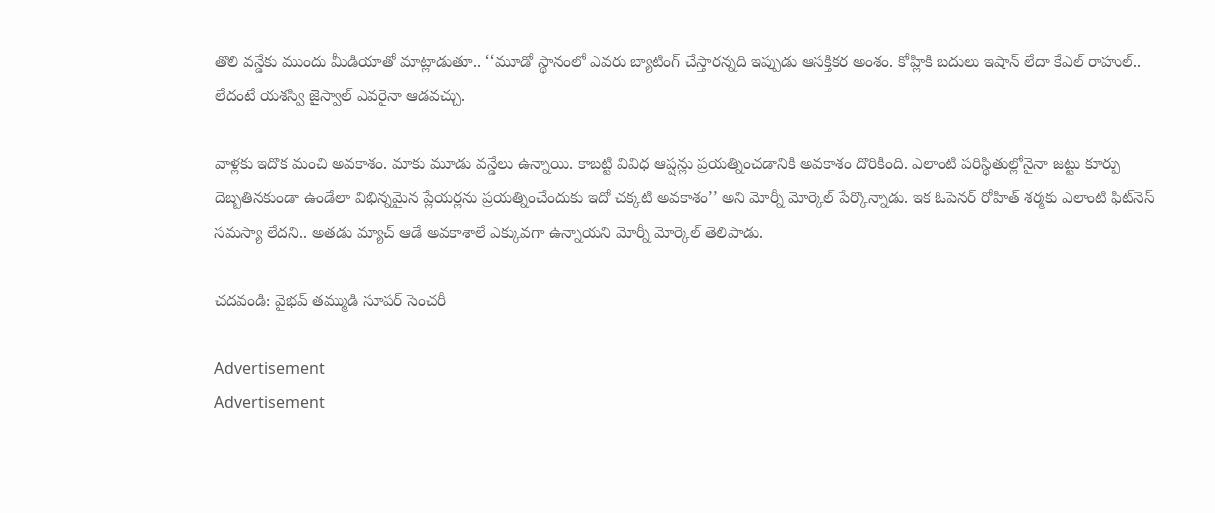తొలి వన్డేకు ముందు మీడియాతో మాట్లాడుతూ.. ‘‘మూడో స్థానంలో ఎవరు బ్యాటింగ్‌ చేస్తారన్నది ఇప్పుడు ఆసక్తికర అంశం. కోహ్లికి బదులు ఇషాన్‌ లేదా కేఎల్‌ రాహుల్‌.. లేదంటే యశస్వి జైస్వాల్‌ ఎవరైనా ఆడవచ్చు.

వాళ్లకు ఇదొక మంచి అవకాశం. మాకు మూడు వన్డేలు ఉన్నాయి. కాబట్టి వివిధ ఆప్షన్లు ప్రయత్నించడానికి అవకాశం దొరికింది. ఎలాంటి పరిస్థితుల్లోనైనా జట్టు కూర్పు దెబ్బతినకుండా ఉండేలా విభిన్నమైన ప్లేయర్లను ప్రయత్నించేందుకు ఇదో చక్కటి అవకాశం’’ అని మోర్నీ మోర్కెల్‌ పేర్కొన్నాడు. ఇక ఓపెనర్‌ రోహిత్‌ శర్మకు ఎలాంటి ఫిట్‌నెస్‌ సమస్యా లేదని.. అతడు మ్యాచ్‌ ఆడే అవకాశాలే ఎక్కువగా ఉన్నాయని మోర్నీ మోర్కెల్‌ తెలిపాడు.

చదవండి: వైభవ్‌ తమ్ముడి సూపర్‌ సెంచరీ

Advertisement
Advertisement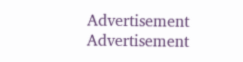Advertisement
Advertisement